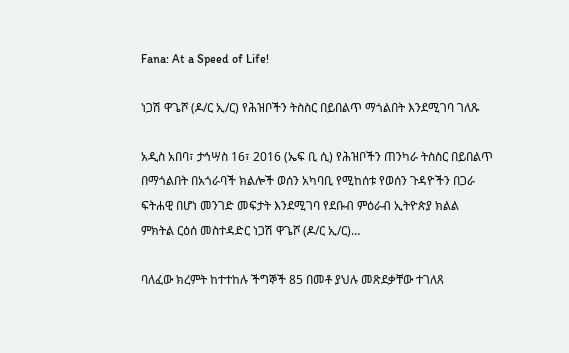Fana: At a Speed of Life!

ነጋሽ ዋጌሾ (ዶ/ር ኢ/ር) የሕዝቦችን ትስስር በይበልጥ ማጎልበት እንደሚገባ ገለጹ

አዲስ አበባ፣ ታኅሣስ 16፣ 2016 (ኤፍ ቢ ሲ) የሕዝቦችን ጠንካራ ትስስር በይበልጥ በማጎልበት በአጎራባች ክልሎች ወሰን አካባቢ የሚከሰቱ የወሰን ጉዳዮችን በጋራ ፍትሐዊ በሆነ መንገድ መፍታት እንደሚገባ የደቡብ ምዕራብ ኢትዮጵያ ክልል ምክትል ርዕሰ መስተዳድር ነጋሽ ዋጌሾ (ዶ/ር ኢ/ር)…

ባለፈው ክረምት ከተተከሉ ችግኞች 85 በመቶ ያህሉ መጽደቃቸው ተገለጸ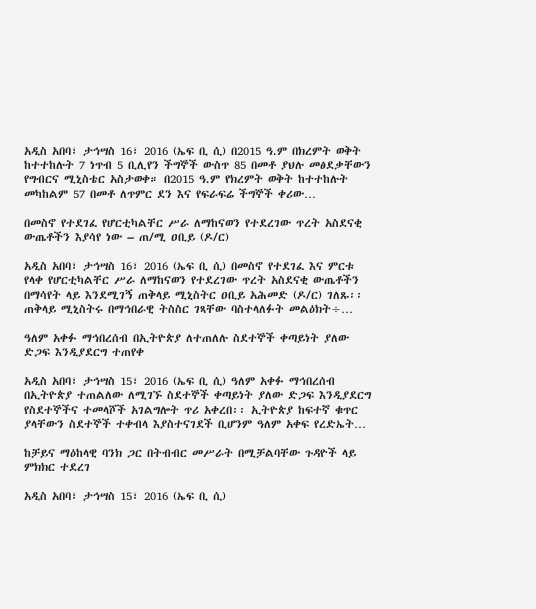አዲስ አበባ፣ ታኅሣስ 16፣ 2016 (ኤፍ ቢ ሲ) በ2015 ዓ.ም በክረምት ወቅት ከተተከሉት 7 ነጥብ 5 ቢሊየን ችግኞች ውስጥ 85 በመቶ ያህሉ መፅደቃቸውን የግብርና ሚኒስቴር አስታወቀ። በ2015 ዓ.ም የክረምት ወቅት ከተተከሉት መካከልም 57 በመቶ ለጥምር ደን እና የፍራፍሬ ችግኞች ቀሪው…

በመስኖ የተደገፈ የሆርቲካልቸር ሥራ ለማከናወን የተደረገው ጥረት አስደናቂ ውጤቶችን እያሳየ ነው – ጠ/ሚ ዐቢይ (ዶ/ር)

አዲስ አበባ፣ ታኅሣስ 16፣ 2016 (ኤፍ ቢ ሲ) በመስኖ የተደገፈ እና ምርቱ የላቀ የሆርቲካልቸር ሥራ ለማከናወን የተደረገው ጥረት አስደናቂ ውጤቶችን በማሳየት ላይ እንደሚገኝ ጠቅላይ ሚኒስትር ዐቢይ አሕመድ (ዶ/ር) ገለጹ፡፡ ጠቅላይ ሚኒስትሩ በማኅበራዊ ትስስር ገጻቸው ባስተላለፉት መልዕክት÷…

ዓለም አቀፉ ማኅበረሰብ በኢትዮጵያ ለተጠለሉ ስደተኞች ቀጣይነት ያለው ድጋፍ እንዲያደርግ ተጠየቀ

አዲስ አበባ፣ ታኅሣስ 15፣ 2016 (ኤፍ ቢ ሲ) ዓለም አቀፉ ማኅበረሰብ በኢትዮጵያ ተጠልለው ለሚገኙ ስደተኞች ቀጣይነት ያለው ድጋፍ እንዲያደርግ የስደተኞችና ተመላሾች አገልግሎት ጥሪ አቀረበ፡፡ ኢትዮጵያ ከፍተኛ ቁጥር ያላቸውን ስደተኞች ተቀብላ እያስተናገደች ቢሆንም ዓለም አቀፍ የረድኤት…

ከቻይና ማዕከላዊ ባንክ ጋር በትብብር መሥራት በሚቻልባቸው ጉዳዮች ላይ ምክክር ተደረገ

አዲስ አበባ፣ ታኅሣስ 15፣ 2016 (ኤፍ ቢ ሲ)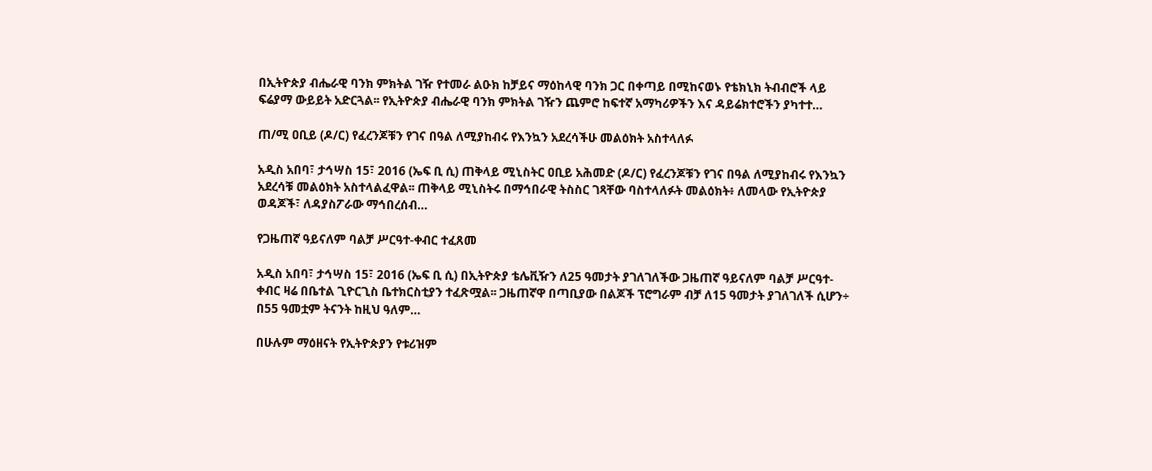በኢትዮጵያ ብሔራዊ ባንክ ምክትል ገዥ የተመራ ልዑክ ከቻይና ማዕከላዊ ባንክ ጋር በቀጣይ በሚከናወኑ የቴክኒክ ትብብሮች ላይ ፍሬያማ ውይይት አድርጓል፡፡ የኢትዮጵያ ብሔራዊ ባንክ ምክትል ገዥን ጨምሮ ከፍተኛ አማካሪዎችን እና ዳይሬክተሮችን ያካተተ…

ጠ/ሚ ዐቢይ (ዶ/ር) የፈረንጆቹን የገና በዓል ለሚያከብሩ የእንኳን አደረሳችሁ መልዕክት አስተላለፉ

አዲስ አበባ፣ ታኅሣስ 15፣ 2016 (ኤፍ ቢ ሲ) ጠቅላይ ሚኒስትር ዐቢይ አሕመድ (ዶ/ር) የፈረንጆቹን የገና በዓል ለሚያከብሩ የእንኳን አደረሳቹ መልዕክት አስተላልፈዋል፡፡ ጠቅላይ ሚኒስትሩ በማኅበራዊ ትስስር ገጻቸው ባስተላለፉት መልዕክት፥ ለመላው የኢትዮጵያ ወዳጆች፣ ለዳያስፖራው ማኅበረሰብ…

የጋዜጠኛ ዓይናለም ባልቻ ሥርዓተ-ቀብር ተፈጸመ

አዲስ አበባ፣ ታኅሣስ 15፣ 2016 (ኤፍ ቢ ሲ) በኢትዮጵያ ቴሌቪዥን ለ25 ዓመታት ያገለገለችው ጋዜጠኛ ዓይናለም ባልቻ ሥርዓተ-ቀብር ዛሬ በቤተል ጊዮርጊስ ቤተክርስቲያን ተፈጽሟል፡፡ ጋዜጠኛዋ በጣቢያው በልጆች ፕሮግራም ብቻ ለ15 ዓመታት ያገለገለች ሲሆን÷ በ55 ዓመቷም ትናንት ከዚህ ዓለም…

በሁሉም ማዕዘናት የኢትዮጵያን የቱሪዝም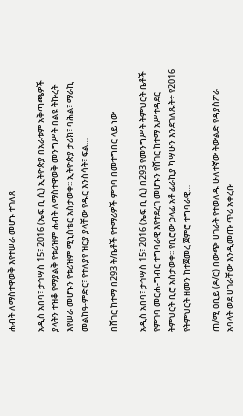ሐብት ለማስተዋወቅ እየተሠራ መሆኑ ተገለጸ

አዲስ አበባ፣ ታኅሣስ 15፣ 2016 (ኤፍ ቢ ሲ) ኢትዮጵያ በአራቱም አቅጣጫዎች ያላትን ተዝቆ የማያልቅ የቱሪዝም ሐብት ለማስተዋወቅ መንግሥት በልዩ ትኩረት እየሠራ መሆኑን የቱሪዝም ሚኒስቴር አስታወቀ፡፡ ኢትዮጵያ ታሪክ፣ ባሕል፣ ማራኪ መልከዓ-ምድር፣ የተለያየ ዝርያ ያላቸው የዱር እንስሳት፣ ፍል…

በሸገር ከተማ በ293 ት/ቤቶች የተማሪዎች ምገባ በመተግበር ላይ ነው

አዲስ አበባ፣ ታኅሣስ 15፣ 2016 (ኤፍ ቢ ሲ) በ293 የመንግሥት ትምህርት ቤቶች የምገባ መርሐ-ግብር ተግባራዊ እየተደረገ መሆኑን የሸገር ከተማ አሥተዳደር ትምህርት ቢሮ አስታወቀ፡፡ የቢሮው ኃላፊ አቶ ፊራኪያ ካሣሁን እንደገለጹት÷ የ2016 የትምህርት ዘመን ከተጀመረ ጀምሮ ተግባራዊ…

ጠ/ሚ ዐቢይ (ዶ/ር) በውጭ ሀገራት የተወለዱ ሁለተኛው ትውልድ የዳያስፖራ አባላት ወደ ሀገራቸው እንዲመጡ ጥሪ አቀረቡ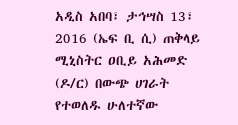አዲስ አበባ፣ ታኅሣስ 13፣ 2016 (ኤፍ ቢ ሲ) ጠቅላይ ሚኒስትር ዐቢይ አሕመድ (ዶ/ር) በውጭ ሀገራት የተወለዱ ሁለተኛው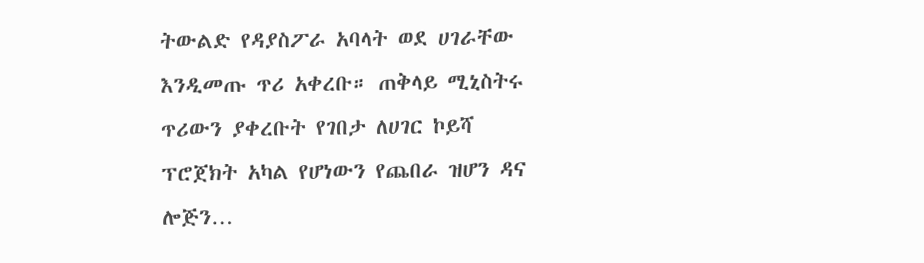ትውልድ የዳያስፖራ አባላት ወደ ሀገራቸው እንዲመጡ ጥሪ አቀረቡ። ጠቅላይ ሚኒስትሩ ጥሪውን ያቀረቡት የገበታ ለሀገር ኮይሻ ፕሮጀክት አካል የሆነውን የጨበራ ዝሆን ዳና ሎጅን…